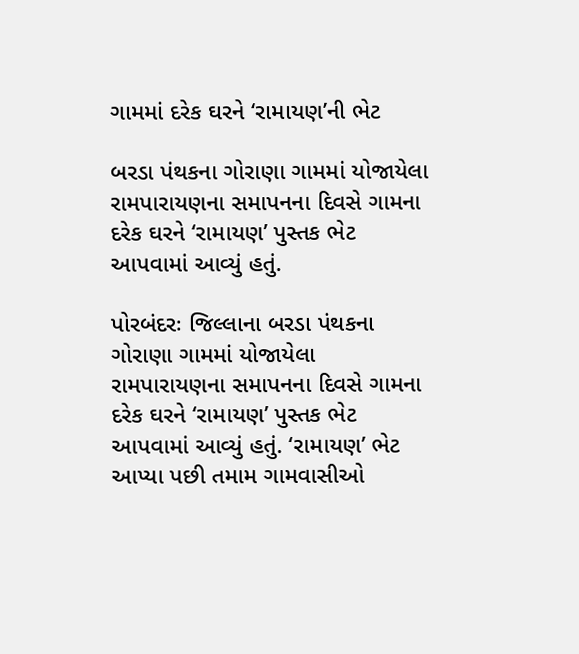ગામમાં દરેક ઘરને ‘રામાયણ’ની ભેટ

બરડા પંથકના ગોરાણા ગામમાં યોજાયેલા રામપારાયણના સમાપનના દિવસે ગામના દરેક ઘરને ‘રામાયણ’ પુસ્તક ભેટ આપવામાં આવ્યું હતું.

પોરબંદરઃ જિલ્લાના બરડા પંથકના ગોરાણા ગામમાં યોજાયેલા રામપારાયણના સમાપનના દિવસે ગામના દરેક ઘરને ‘રામાયણ’ પુસ્તક ભેટ આપવામાં આવ્યું હતું. ‘રામાયણ’ ભેટ આપ્યા પછી તમામ ગામવાસીઓ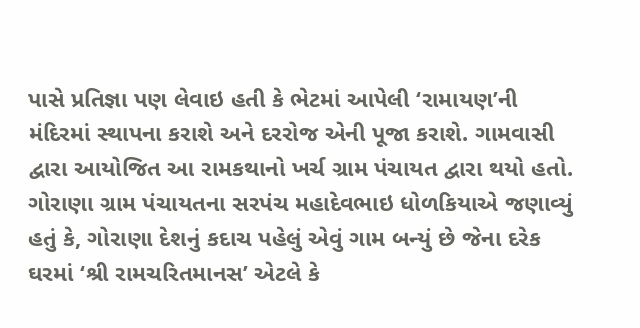પાસે પ્રતિજ્ઞા પણ લેવાઇ હતી કે ભેટમાં આપેલી ‘રામાયણ’ની મંદિરમાં સ્થાપના કરાશે અને દરરોજ એની પૂજા કરાશે. ગામવાસી દ્વારા આયોજિત આ રામકથાનો ખર્ચ ગ્રામ પંચાયત દ્વારા થયો હતો. ગોરાણા ગ્રામ પંચાયતના સરપંચ મહાદેવભાઇ ધોળકિયાએ જણાવ્યું હતું કે, ગોરાણા દેશનું કદાચ પહેલું એવું ગામ બન્યું છે જેના દરેક ઘરમાં ‘શ્રી રામચરિતમાનસ’ એટલે કે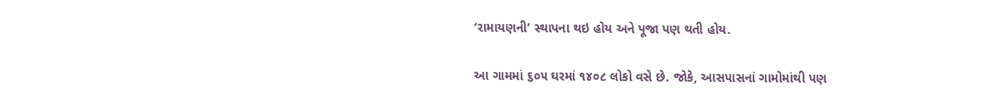‘રામાયણની’ સ્થાપના થઇ હોય અને પૂજા પણ થતી હોય.

આ ગામમાં ૬૦૫ ઘરમાં ૧૪૦૮ લોકો વસે છે. જોકે, આસપાસનાં ગામોમાંથી પણ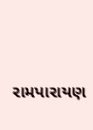રામપારાયણ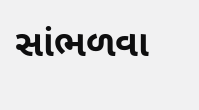સાંભળવા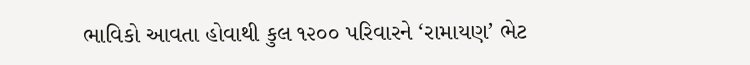ભાવિકો આવતા હોવાથી કુલ ૧૨૦૦ પરિવારને ‘રામાયણ’ ભેટ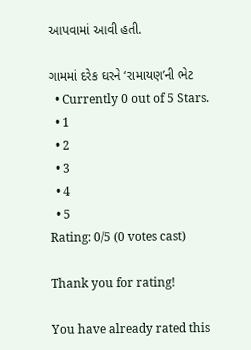આપવામાં આવી હતી.

ગામમાં દરેક ઘરને ‘રામાયણ’ની ભેટ
  • Currently 0 out of 5 Stars.
  • 1
  • 2
  • 3
  • 4
  • 5
Rating: 0/5 (0 votes cast)

Thank you for rating!

You have already rated this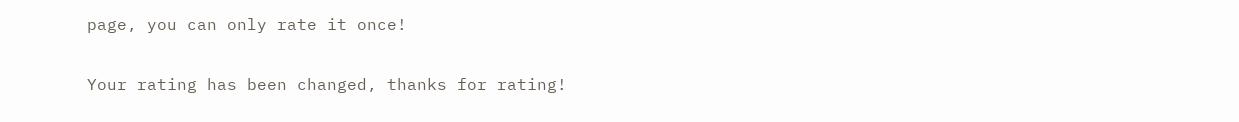page, you can only rate it once!

Your rating has been changed, thanks for rating!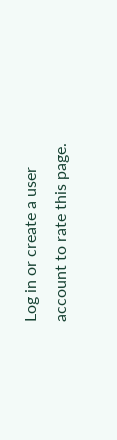Log in or create a user account to rate this page.